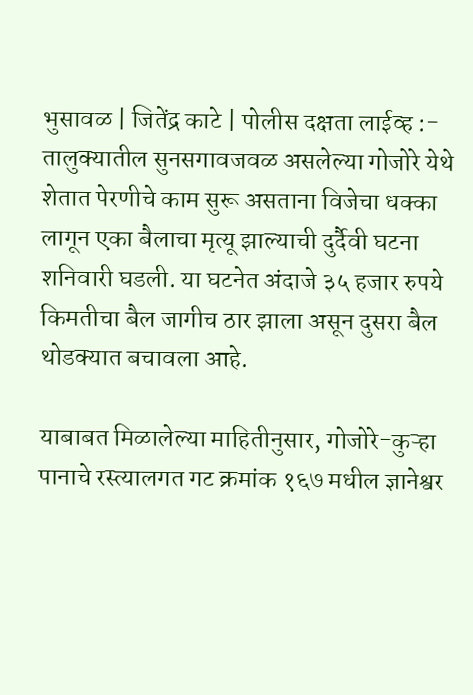भुसावळ | जितेंद्र काटे | पोलीस दक्षता लाईव्ह :- तालुक्यातील सुनसगावजवळ असलेल्या गोजोरे येथे शेतात पेरणीचे काम सुरू असताना विजेचा धक्का लागून एका बैलाचा मृत्यू झाल्याची दुर्दैवी घटना शनिवारी घडली. या घटनेत अंदाजे ३५ हजार रुपये किमतीचा बैल जागीच ठार झाला असून दुसरा बैल थोडक्यात बचावला आहे.

याबाबत मिळालेल्या माहितीनुसार, गोजोरे-कुऱ्हा पानाचे रस्त्यालगत गट क्रमांक १६७ मधील ज्ञानेश्वर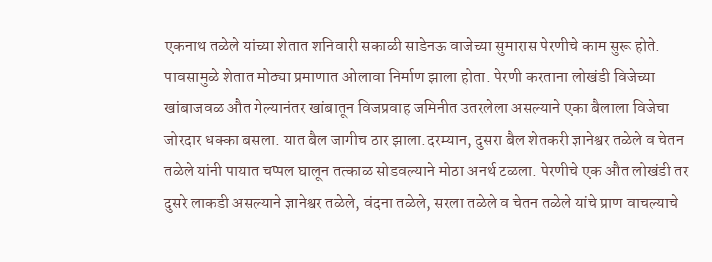एकनाथ तळेले यांच्या शेतात शनिवारी सकाळी साडेनऊ वाजेच्या सुमारास पेरणीचे काम सुरू होते. पावसामुळे शेतात मोठ्या प्रमाणात ओलावा निर्माण झाला होता. पेरणी करताना लोखंडी विजेच्या खांबाजवळ औत गेल्यानंतर खांबातून विजप्रवाह जमिनीत उतरलेला असल्याने एका बैलाला विजेचा जोरदार धक्का बसला. यात बैल जागीच ठार झाला.दरम्यान, दुसरा बैल शेतकरी ज्ञानेश्वर तळेले व चेतन तळेले यांनी पायात चप्पल घालून तत्काळ सोडवल्याने मोठा अनर्थ टळला. पेरणीचे एक औत लोखंडी तर दुसरे लाकडी असल्याने ज्ञानेश्वर तळेले, वंदना तळेले, सरला तळेले व चेतन तळेले यांचे प्राण वाचल्याचे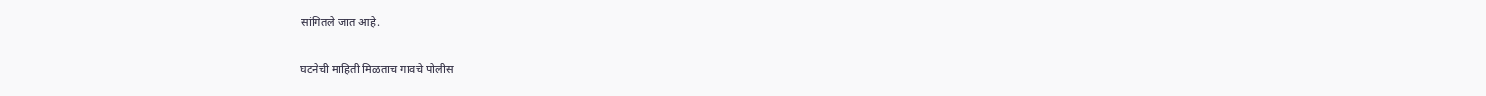सांगितले जात आहे.

घटनेची माहिती मिळताच गावचे पोलीस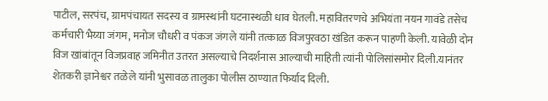पाटील, सरपंच, ग्रामपंचायत सदस्य व ग्रामस्थांनी घटनास्थळी धाव घेतली. महावितरणचे अभियंता नयन गावंडे तसेच कर्मचारी भैय्या जंगम, मनोज चौधरी व पंकज जंगले यांनी तत्काळ विजपुरवठा खंडित करून पाहणी केली. यावेळी दोन विज खांबांतून विजप्रवाह जमिनीत उतरत असल्याचे निदर्शनास आल्याची माहिती त्यांनी पोलिसांसमोर दिली.यानंतर शेतकरी ज्ञानेश्वर तळेले यांनी भुसावळ तालुका पोलीस ठाण्यात फिर्याद दिली.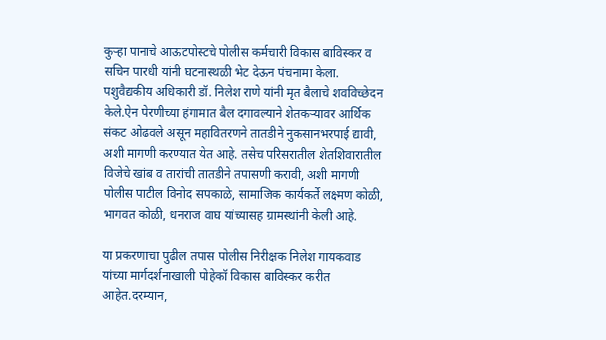कुऱ्हा पानाचे आऊटपोस्टचे पोलीस कर्मचारी विकास बाविस्कर व सचिन पारधी यांनी घटनास्थळी भेट देऊन पंचनामा केला. पशुवैद्यकीय अधिकारी डॉ. निलेश राणे यांनी मृत बैलाचे शवविच्छेदन केले.ऐन पेरणीच्या हंगामात बैल दगावल्याने शेतकऱ्यावर आर्थिक संकट ओढवले असून महावितरणने तातडीने नुकसानभरपाई द्यावी, अशी मागणी करण्यात येत आहे. तसेच परिसरातील शेतशिवारातील विजेचे खांब व तारांची तातडीने तपासणी करावी, अशी मागणी पोलीस पाटील विनोद सपकाळे, सामाजिक कार्यकर्ते लक्ष्मण कोळी, भागवत कोळी, धनराज वाघ यांच्यासह ग्रामस्थांनी केली आहे.

या प्रकरणाचा पुढील तपास पोलीस निरीक्षक निलेश गायकवाड यांच्या मार्गदर्शनाखाली पोहेकॉ विकास बाविस्कर करीत आहेत.दरम्यान,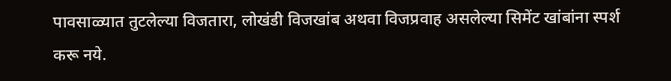पावसाळ्यात तुटलेल्या विजतारा, लोखंडी विजखांब अथवा विजप्रवाह असलेल्या सिमेंट खांबांना स्पर्श करू नये.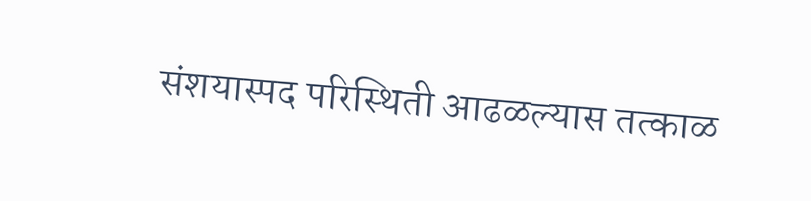संशयास्पद परिस्थिती आढळल्यास तत्काळ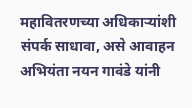महावितरणच्या अधिकाऱ्यांशी संपर्क साधावा, असे आवाहन अभियंता नयन गावंडे यांनी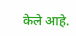केले आहे.